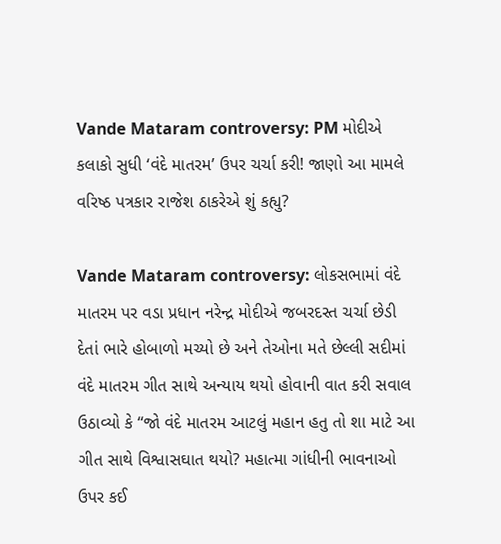Vande Mataram controversy: PM મોદીએ કલાકો સુધી ‘વંદે માતરમ’ ઉપર ચર્ચા કરી! જાણો આ મામલે વરિષ્ઠ પત્રકાર રાજેશ ઠાકરેએ શું કહ્યુ?

Vande Mataram controversy: લોકસભામાં વંદે માતરમ પર વડા પ્રધાન નરેન્દ્ર મોદીએ જબરદસ્ત ચર્ચા છેડી દેતાં ભારે હોબાળો મચ્યો છે અને તેઓના મતે છેલ્લી સદીમાં વંદે માતરમ ગીત સાથે અન્યાય થયો હોવાની વાત કરી સવાલ ઉઠાવ્યો કે “જો વંદે માતરમ આટલું મહાન હતુ તો શા માટે આ ગીત સાથે વિશ્વાસઘાત થયો? મહાત્મા ગાંધીની ભાવનાઓ ઉપર કઈ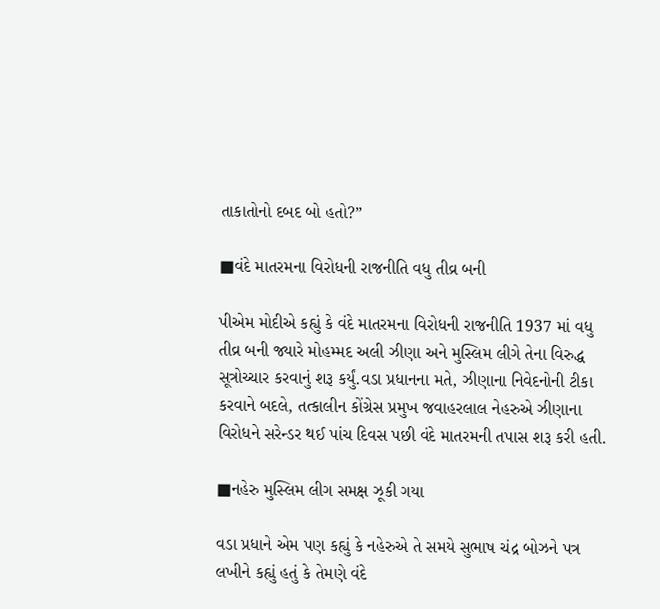તાકાતોનો દબદ બો હતો?”

■વંદે માતરમના વિરોધની રાજનીતિ વધુ તીવ્ર બની

પીએમ મોદીએ કહ્યું કે વંદે માતરમના વિરોધની રાજનીતિ 1937 માં વધુ તીવ્ર બની જ્યારે મોહમ્મદ અલી ઝીણા અને મુસ્લિમ લીગે તેના વિરુદ્ધ સૂત્રોચ્ચાર કરવાનું શરૂ કર્યું.વડા પ્રધાનના મતે, ઝીણાના નિવેદનોની ટીકા કરવાને બદલે, તત્કાલીન કોંગ્રેસ પ્રમુખ જવાહરલાલ નેહરુએ ઝીણાના વિરોધને સરેન્ડર થઈ પાંચ દિવસ પછી વંદે માતરમની તપાસ શરૂ કરી હતી.

■નહેરુ મુસ્લિમ લીગ સમક્ષ ઝૂકી ગયા

વડા પ્રધાને એમ પણ કહ્યું કે નહેરુએ તે સમયે સુભાષ ચંદ્ર બોઝને પત્ર લખીને કહ્યું હતું કે તેમણે વંદે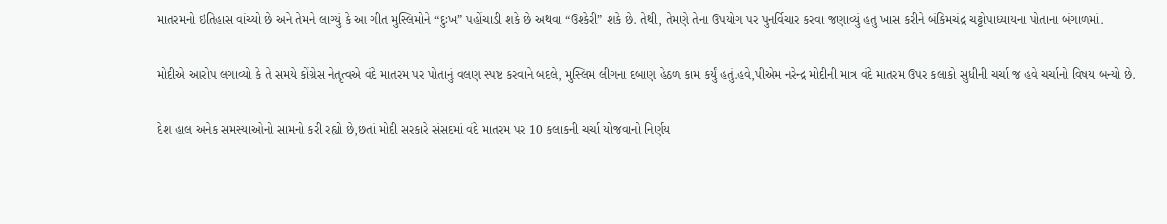માતરમનો ઇતિહાસ વાંચ્યો છે અને તેમને લાગ્યું કે આ ગીત મુસ્લિમોને “દુઃખ” પહોંચાડી શકે છે અથવા “ઉશ્કેરી” શકે છે. તેથી, તેમણે તેના ઉપયોગ પર પુનર્વિચાર કરવા જણાવ્યું હતુ ખાસ કરીને બંકિમચંદ્ર ચટ્ટોપાધ્યાયના પોતાના બંગાળમાં.

મોદીએ આરોપ લગાવ્યો કે તે સમયે કોંગ્રેસ નેતૃત્વએ વંદે માતરમ પર પોતાનું વલણ સ્પષ્ટ કરવાને બદલે, મુસ્લિમ લીગના દબાણ હેઠળ કામ કર્યું હતું.હવે,પીએમ નરેન્દ્ર મોદીની માત્ર વંદે માતરમ ઉપર કલાકો સુધીની ચર્ચા જ હવે ચર્ચાનો વિષય બન્યો છે.

દેશ હાલ અનેક સમસ્યાઓનો સામનો કરી રહ્યો છે,છતાં મોદી સરકારે સંસદમાં વંદે માતરમ પર 10 કલાકની ચર્ચા યોજવાનો નિર્ણય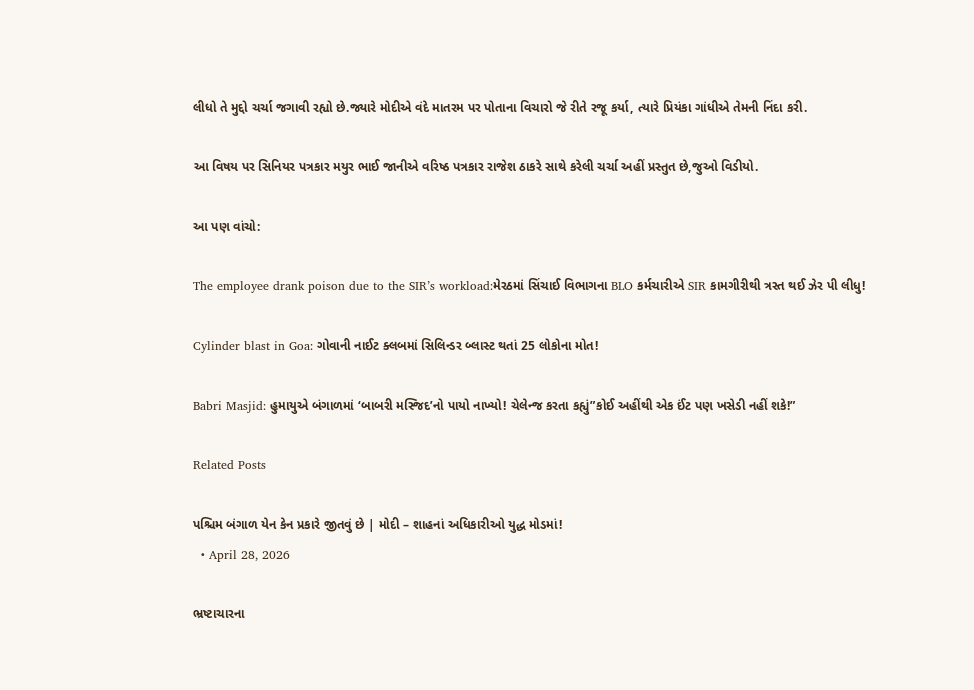લીધો તે મુદ્દો ચર્ચા જગાવી રહ્યો છે.જ્યારે મોદીએ વંદે માતરમ પર પોતાના વિચારો જે રીતે રજૂ કર્યા, ત્યારે પ્રિયંકા ગાંધીએ તેમની નિંદા કરી.

આ વિષય પર સિનિયર પત્રકાર મયુર ભાઈ જાનીએ વરિષ્ઠ પત્રકાર રાજેશ ઠાકરે સાથે કરેલી ચર્ચા અહીં પ્રસ્તુત છે,જુઓ વિડીયો.

આ પણ વાંચો:

The employee drank poison due to the SIR’s workload:મેરઠમાં સિંચાઈ વિભાગના BLO કર્મચારીએ SIR કામગીરીથી ત્રસ્ત થઈ ઝેર પી લીધુ!

Cylinder blast in Goa: ગોવાની નાઈટ ક્લબમાં સિલિન્ડર બ્લાસ્ટ થતાં 25 લોકોના મોત!

Babri Masjid: હુમાયુએ બંગાળમાં ‘બાબરી મસ્જિદ’નો પાયો નાખ્યો! ચેલેન્જ કરતા કહ્યું”કોઈ અહીંથી એક ઈંટ પણ ખસેડી નહીં શકે!”

Related Posts

પશ્ચિમ બંગાળ યેન કેન પ્રકારે જીતવું છે | મોદી – શાહનાં અધિકારીઓ યુદ્ધ મોડમાં!
  • April 28, 2026

ભ્રષ્ટાચારના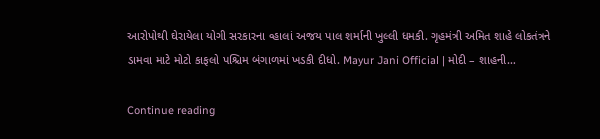આરોપોથી ઘેરાયેલા યોગી સરકારના વ્હાલાં અજય પાલ શર્માની ખુલ્લી ધમકી. ગૃહમંત્રી અમિત શાહે લોકતંત્રને ડામવા માટે મોટો કાફલો પશ્ચિમ બંગાળમાં ખડકી દીધો. Mayur Jani Official | મોદી – શાહની…

Continue reading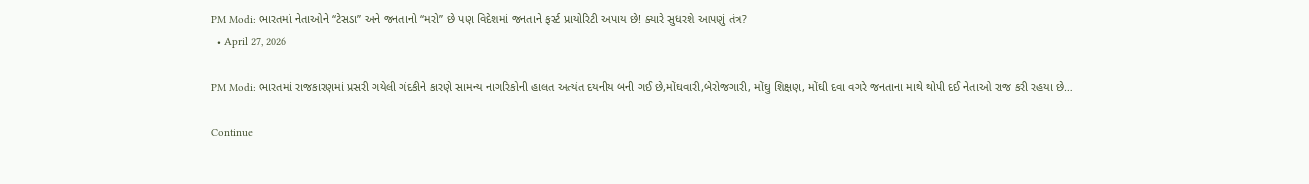PM Modi: ભારતમાં નેતાઓને “ટેસડા” અને જનતાનો “મરો” છે પણ વિદેશમાં જનતાને ફર્સ્ટ પ્રાયોરિટી અપાય છે! ક્યારે સુધરશે આપણું તંત્ર?
  • April 27, 2026

PM Modi: ભારતમાં રાજકારણમાં પ્રસરી ગયેલી ગંદકીને કારણે સામન્ય નાગરિકોની હાલત અત્યંત દયનીય બની ગઈ છે,મોંઘવારી,બેરોજગારી, મોંઘુ શિક્ષણ, મોંઘી દવા વગરે જનતાના માથે થોપી દઈ નેતાઓ રાજ કરી રહયા છે…

Continue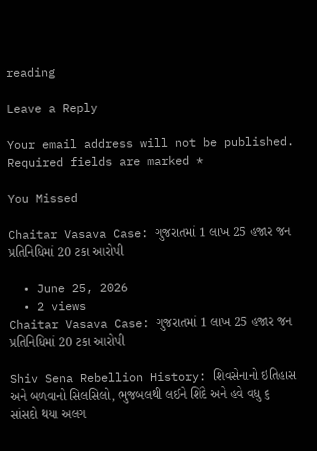reading

Leave a Reply

Your email address will not be published. Required fields are marked *

You Missed

Chaitar Vasava Case: ગુજરાતમાં 1 લાખ 25 હજાર જન પ્રતિનિધિમાં 20 ટકા આરોપી

  • June 25, 2026
  • 2 views
Chaitar Vasava Case: ગુજરાતમાં 1 લાખ 25 હજાર જન પ્રતિનિધિમાં 20 ટકા આરોપી

Shiv Sena Rebellion History: શિવસેનાનો ઇતિહાસ અને બળવાનો સિલસિલો, ભુજબલથી લઈને શિંદે અને હવે વધુ ૬ સાંસદો થયા અલગ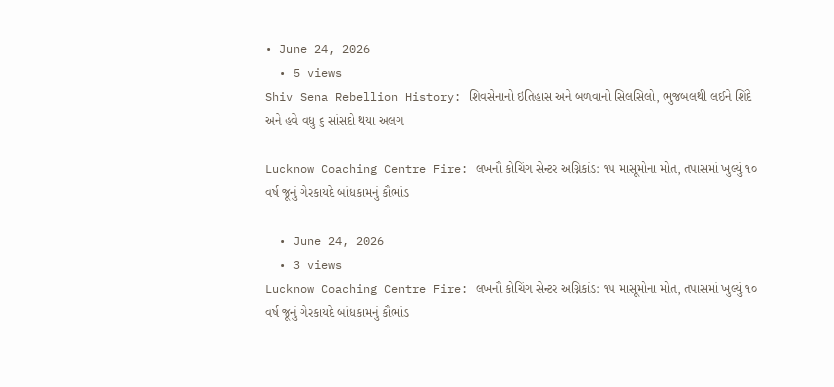• June 24, 2026
  • 5 views
Shiv Sena Rebellion History: શિવસેનાનો ઇતિહાસ અને બળવાનો સિલસિલો, ભુજબલથી લઈને શિંદે અને હવે વધુ ૬ સાંસદો થયા અલગ

Lucknow Coaching Centre Fire: લખનૌ કોચિંગ સેન્ટર અગ્નિકાંડ: ૧૫ માસૂમોના મોત, તપાસમાં ખુલ્યું ૧૦ વર્ષ જૂનું ગેરકાયદે બાંધકામનું કૌભાંડ

  • June 24, 2026
  • 3 views
Lucknow Coaching Centre Fire: લખનૌ કોચિંગ સેન્ટર અગ્નિકાંડ: ૧૫ માસૂમોના મોત, તપાસમાં ખુલ્યું ૧૦ વર્ષ જૂનું ગેરકાયદે બાંધકામનું કૌભાંડ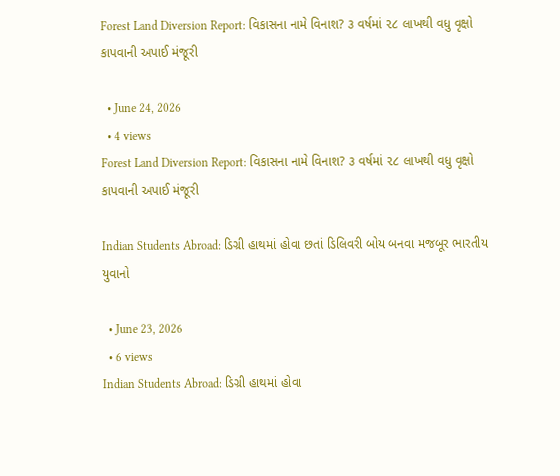Forest Land Diversion Report: વિકાસના નામે વિનાશ? ૩ વર્ષમાં ૨૮ લાખથી વધુ વૃક્ષો કાપવાની અપાઈ મંજૂરી

  • June 24, 2026
  • 4 views
Forest Land Diversion Report: વિકાસના નામે વિનાશ? ૩ વર્ષમાં ૨૮ લાખથી વધુ વૃક્ષો કાપવાની અપાઈ મંજૂરી

Indian Students Abroad: ડિગ્રી હાથમાં હોવા છતાં ડિલિવરી બોય બનવા મજબૂર ભારતીય યુવાનો

  • June 23, 2026
  • 6 views
Indian Students Abroad: ડિગ્રી હાથમાં હોવા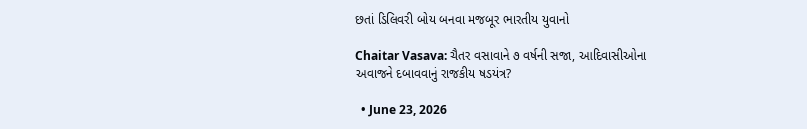છતાં ડિલિવરી બોય બનવા મજબૂર ભારતીય યુવાનો

Chaitar Vasava: ચૈતર વસાવાને ૭ વર્ષની સજા, આદિવાસીઓના અવાજને દબાવવાનું રાજકીય ષડયંત્ર?

  • June 23, 2026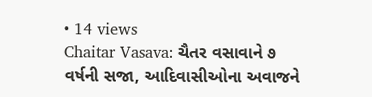• 14 views
Chaitar Vasava: ચૈતર વસાવાને ૭ વર્ષની સજા, આદિવાસીઓના અવાજને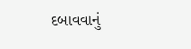દબાવવાનું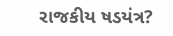રાજકીય ષડયંત્ર?